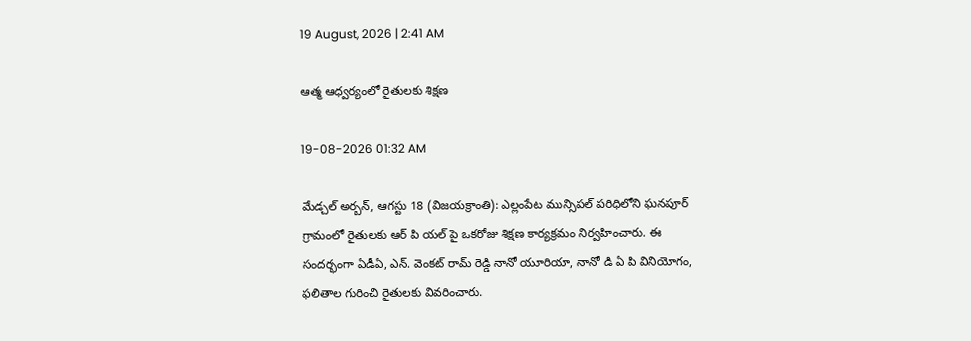19 August, 2026 | 2:41 AM

ఆత్మ ఆధ్వర్యంలో రైతులకు శిక్షణ

19-08-2026 01:32 AM

మేడ్చల్ అర్బన్, ఆగస్టు 18 (విజయక్రాంతి): ఎల్లంపేట మున్సిపల్ పరిధిలోని ఘనపూర్ గ్రామంలో రైతులకు ఆర్ పి యల్ పై ఒకరోజు శిక్షణ కార్యక్రమం నిర్వహించారు. ఈ సందర్భంగా ఏడీఏ, ఎన్. వెంకట్ రామ్ రెడ్డి నానో యూరియా, నానో డి ఏ పి వినియోగం, ఫలితాల గురించి రైతులకు వివరించారు.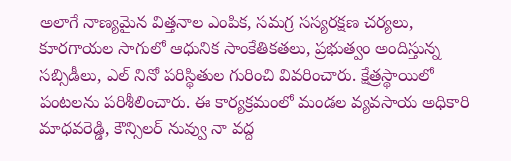అలాగే నాణ్యమైన విత్తనాల ఎంపిక, సమగ్ర సస్యరక్షణ చర్యలు, కూరగాయల సాగులో ఆధునిక సాంకేతికతలు, ప్రభుత్వం అందిస్తున్న సబ్సిడీలు, ఎల్ నినో పరిస్థితుల గురించి వివరించారు. క్షేత్రస్థాయిలో పంటలను పరిశీలించారు. ఈ కార్యక్రమంలో మండల వ్యవసాయ అధికారి మాధవరెడ్డి, కౌన్సిలర్ నువ్వు నా వద్ద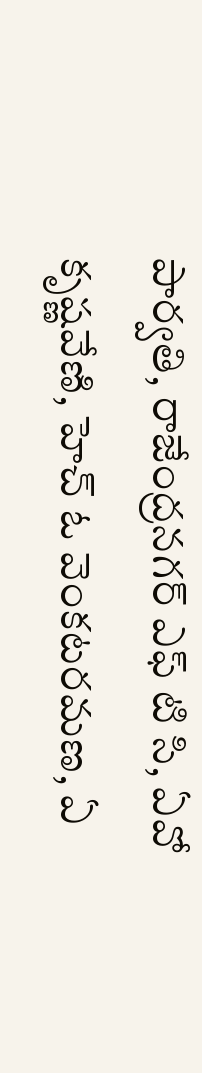పార్వతి, రాజేంద్రనగర్ ఎఫ్ టి సి, ఏవో కృష్ణవేణి, హెచ్ ఓ వెంకటరమణ, ఏ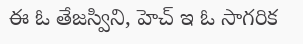ఈ ఓ తేజస్విని, హెచ్ ఇ ఓ సాగరిక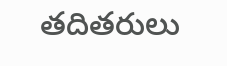తదితరులు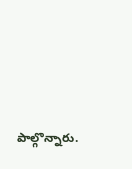పాల్గొన్నారు.